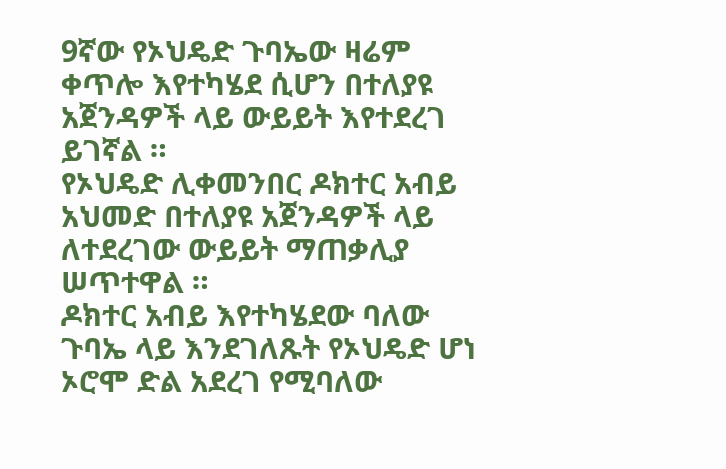9ኛው የኦህዴድ ጉባኤው ዛሬም ቀጥሎ እየተካሄደ ሲሆን በተለያዩ አጀንዳዎች ላይ ውይይት እየተደረገ ይገኛል ።
የኦህዴድ ሊቀመንበር ዶክተር አብይ አህመድ በተለያዩ አጀንዳዎች ላይ ለተደረገው ውይይት ማጠቃሊያ ሠጥተዋል ።
ዶክተር አብይ እየተካሄደው ባለው ጉባኤ ላይ እንደገለጹት የኦህዴድ ሆነ ኦሮሞ ድል አደረገ የሚባለው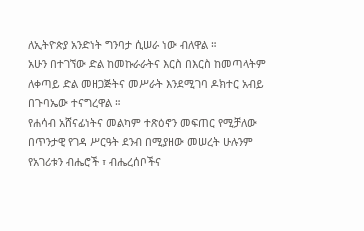ለኢትዮጵያ አንድነት ግንባታ ሲሠራ ነው ብለዋል ።
አሁን በተገኘው ድል ከመኩራራትና እርስ በእርስ ከመጣላትም ለቀጣይ ድል መዘጋጅትና መሥራት እንደሚገባ ዶክተር አብይ በጉባኤው ተናግረዋል ።
የሐሳብ አሸናፊነትና መልካም ተጽዕኖን መፍጠር የሚቻለው በጥንታዊ የገዳ ሥርዓት ደንብ በሚያዘው መሠረት ሁሉንም የአገሪቱን ብሔሮች ፣ ብሔረሰቦችና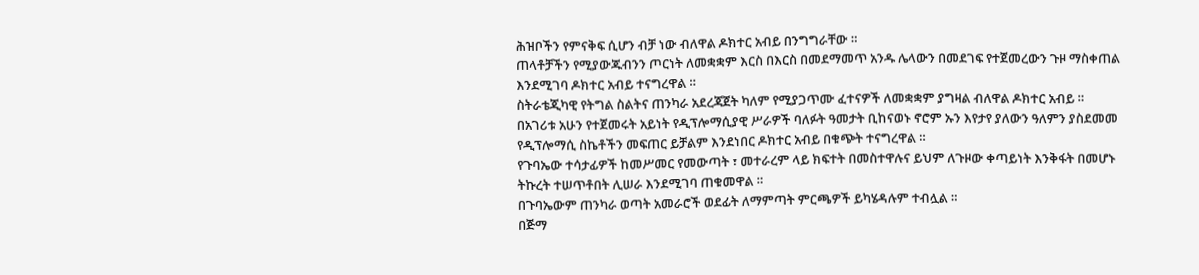ሕዝቦችን የምናቅፍ ሲሆን ብቻ ነው ብለዋል ዶክተር አብይ በንግግራቸው ።
ጠላቶቻችን የሚያውጁብንን ጦርነት ለመቋቋም እርስ በእርስ በመደማመጥ አንዱ ሌላውን በመደገፍ የተጀመረውን ጉዞ ማስቀጠል እንደሚገባ ዶክተር አብይ ተናግረዋል ።
ስትራቴጂካዊ የትግል ስልትና ጠንካራ አደረጃጀት ካለም የሚያጋጥሙ ፈተናዎች ለመቋቋም ያግዛል ብለዋል ዶክተር አብይ ።
በአገሪቱ አሁን የተጀመሩት አይነት የዲፕሎማሲያዊ ሥራዎች ባለፉት ዓመታት ቢከናወኑ ኖሮም ኡን እየታየ ያለውን ዓለምን ያስደመመ የዲፕሎማሲ ስኬቶችን መፍጠር ይቻልም እንደነበር ዶክተር አብይ በቁጭት ተናግረዋል ።
የጉባኤው ተሳታፊዎች ከመሥመር የመውጣት ፣ መተራረም ላይ ክፍተት በመስተዋሉና ይህም ለጉዞው ቀጣይነት እንቅፋት በመሆኑ ትኩረት ተሠጥቶበት ሊሠራ እንደሚገባ ጠቁመዋል ።
በጉባኤውም ጠንካራ ወጣት አመራሮች ወደፊት ለማምጣት ምርጫዎች ይካሄዳሉም ተብሏል ።
በጅማ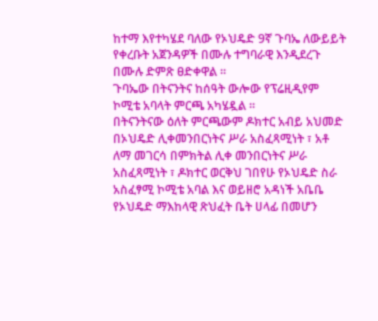ከተማ እየተካሄደ ባለው የኦህዴድ 9ኛ ጉባኤ ለውይይት የቀረቡት አጀንዳዎች በሙሉ ተግባራዊ እንዲደረጉ በሙሉ ድምጽ ፀድቀዋል ።
ጉባኤው በትናንትና ከሰዓት ውሎው የፕሬዚዲየም ኮሚቴ አባላት ምርጫ አካሄዷል ።
በትናንትናው ዕለት ምርጫውም ዶክተር አብይ አህመድ በኦህዴድ ሊቀመንበርነትና ሥራ አስፈጻሚነት ፣ አቶ ለማ መገርሳ በምክትል ሊቀ መንበርነትና ሥራ አስፈጻሚነት ፣ ዶክተር ወርቅህ ገበየሁ የኦህዴድ ስራ አስፈፃሚ ኮሚቴ አባል እና ወይዘሮ አዳነች አቤቤ የኦህዴድ ማእከላዊ ጽህፈት ቤት ሀላፊ በመሆን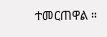ተመርጠዋል ።